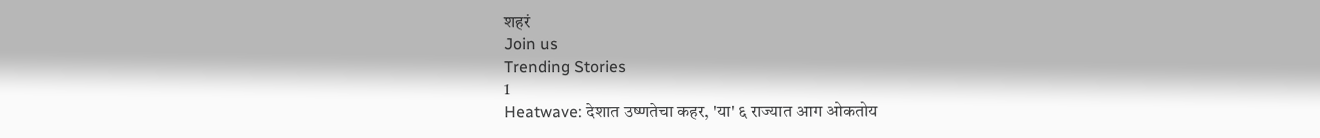शहरं
Join us
Trending Stories
1
Heatwave: देशात उष्णतेचा कहर, 'या' ६ राज्यात आग ओकतोय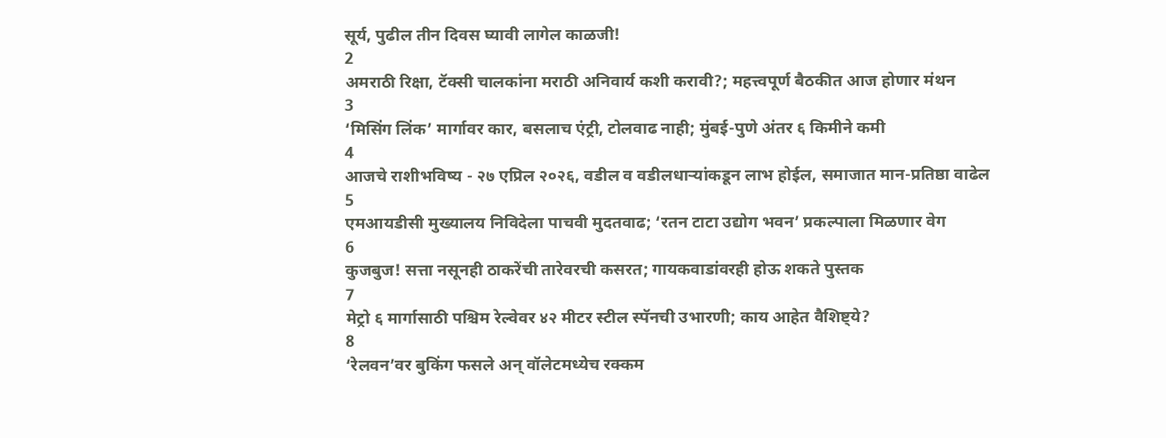सूर्य, पुढील तीन दिवस घ्यावी लागेल काळजी!
2
अमराठी रिक्षा, टॅक्सी चालकांना मराठी अनिवार्य कशी करावी?; महत्त्वपूर्ण बैठकीत आज होणार मंथन
3
‘मिसिंग लिंक’ मार्गावर कार, बसलाच एंट्री, टोलवाढ नाही; मुंबई-पुणे अंतर ६ किमीने कमी
4
आजचे राशीभविष्य - २७ एप्रिल २०२६, वडील व वडीलधार्‍यांकडून लाभ होईल, समाजात मान-प्रतिष्ठा वाढेल
5
एमआयडीसी मुख्यालय निविदेला पाचवी मुदतवाढ; ‘रतन टाटा उद्योग भवन’ प्रकल्पाला मिळणार वेग
6
कुजबुज! सत्ता नसूनही ठाकरेंची तारेवरची कसरत; गायकवाडांवरही होऊ शकते पुस्तक
7
मेट्रो ६ मार्गासाठी पश्चिम रेल्वेवर ४२ मीटर स्टील स्पॅनची उभारणी; काय आहेत वैशिष्ट्ये?
8
‘रेलवन’वर बुकिंग फसले अन् वॉलेटमध्येच रक्कम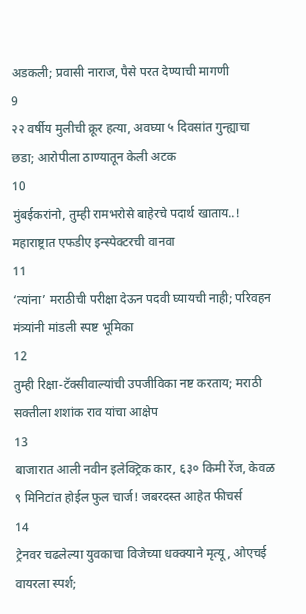अडकली; प्रवासी नाराज, पैसे परत देण्याची मागणी
9
२२ वर्षीय मुलीची क्रूर हत्या, अवघ्या ५ दिवसांत गुन्ह्याचा छडा; आरोपीला ठाण्यातून केली अटक
10
मुंबईकरांनो, तुम्ही रामभरोसे बाहेरचे पदार्थ खाताय..! महाराष्ट्रात एफडीए इन्स्पेक्टरची वानवा
11
‘त्यांना’ मराठीची परीक्षा देऊन पदवी घ्यायची नाही; परिवहन मंत्र्यांनी मांडली स्पष्ट भूमिका
12
तुम्ही रिक्षा-टॅक्सीवाल्यांची उपजीविका नष्ट करताय; मराठी सक्तीला शशांक राव यांचा आक्षेप
13
बाजारात आली नवीन इलेक्ट्रिक कार, ६३० किमी रेंज, केवळ ९ मिनिटांत होईल फुल चार्ज! जबरदस्त आहेत फीचर्स
14
ट्रेनवर चढलेल्या युवकाचा विजेच्या धक्क्याने मृत्यू, ओएचई वायरला स्पर्श;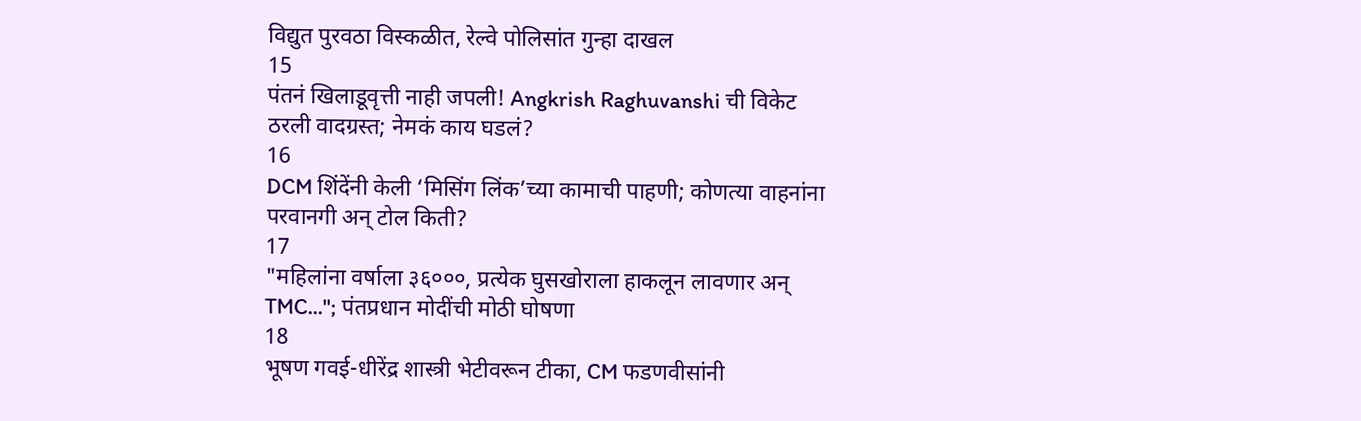विद्युत पुरवठा विस्कळीत, रेल्वे पोलिसांत गुन्हा दाखल
15
पंतनं खिलाडूवृत्ती नाही जपली! Angkrish Raghuvanshi ची विकेट ठरली वादग्रस्त; नेमकं काय घडलं?
16
DCM शिंदेंनी केली ‘मिसिंग लिंक’च्या कामाची पाहणी; कोणत्या वाहनांना परवानगी अन् टोल किती?
17
"महिलांना वर्षाला ३६०००, प्रत्येक घुसखोराला हाकलून लावणार अन् TMC..."; पंतप्रधान मोदींची मोठी घोषणा
18
भूषण गवई-धीरेंद्र शास्त्री भेटीवरून टीका, CM फडणवीसांनी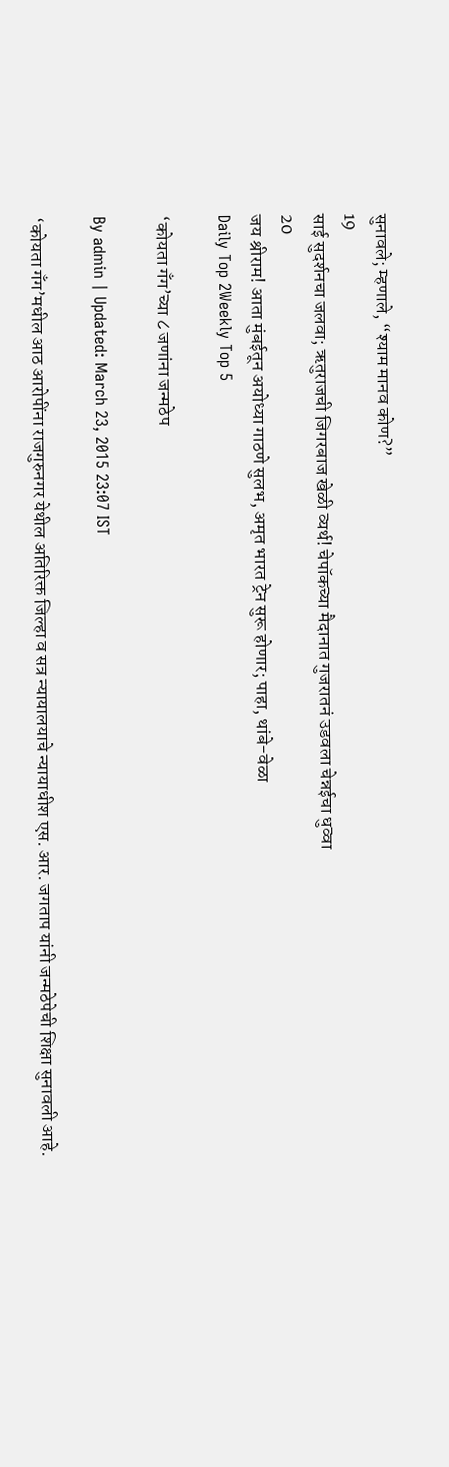सुनावले; म्हणाले, “श्याम मानव कोण?”
19
साई सुदर्शनचा जलवा; ऋतुराजची जिगरबाज खेळी व्यर्थ! चेपॉकच्या मैदानात गुजरातनं उडवला चेन्नईचा धुव्वा
20
जय श्रीराम! आता मुंबईतून अयोध्या गाठणे सुलभ, अमृत भारत ट्रेन सुरू होणार; पाहा, थांबे-वेळा
Daily Top 2Weekly Top 5

‘कोयता गँग’च्या ८ जणांना जन्मठेप

By admin | Updated: March 23, 2015 23:07 IST

‘कोयता गँग’मधील आठ आरोपींना राजगुरुनगर येथील अतिरिक्त जिल्हा व सत्र न्यायालयाचे न्यायाधीश एस. आर. जगताप यांनी जन्मठेपेची शिक्षा सुनावली आहे.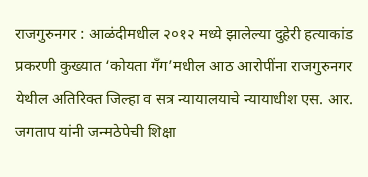राजगुरुनगर : आळंदीमधील २०१२ मध्ये झालेल्या दुहेरी हत्याकांड प्रकरणी कुख्यात ‘कोयता गँग’मधील आठ आरोपींना राजगुरुनगर येथील अतिरिक्त जिल्हा व सत्र न्यायालयाचे न्यायाधीश एस. आर. जगताप यांनी जन्मठेपेची शिक्षा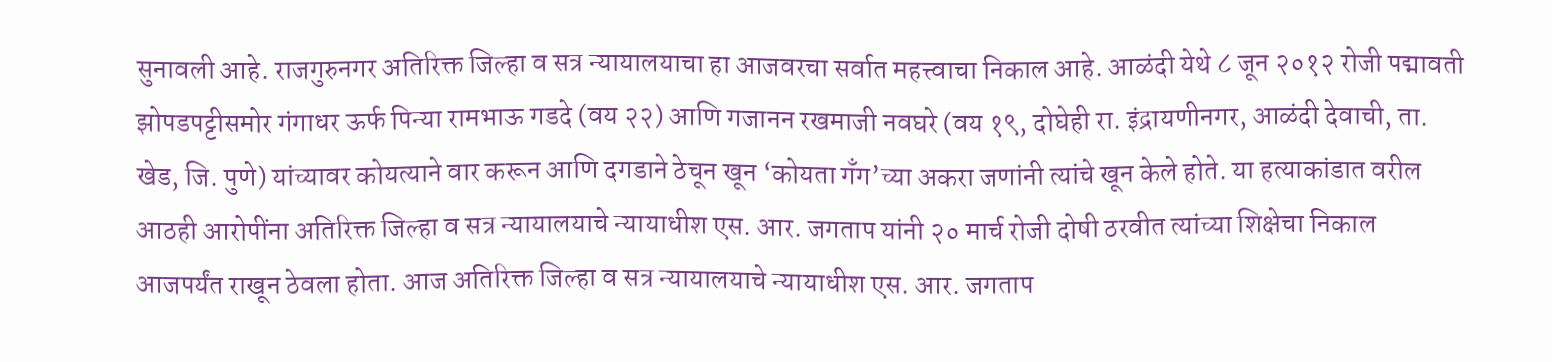सुनावली आहे. राजगुरुनगर अतिरिक्त जिल्हा व सत्र न्यायालयाचा हा आजवरचा सर्वात महत्त्वाचा निकाल आहे. आळंदी येथे ८ जून २०१२ रोजी पद्मावती झोपडपट्टीसमोर गंगाधर ऊर्फ पिन्या रामभाऊ गडदे (वय २२) आणि गजानन रखमाजी नवघरे (वय १९, दोघेही रा. इंद्रायणीनगर, आळंदी देवाची, ता. खेड, जि. पुणे) यांच्यावर कोयत्याने वार करून आणि दगडाने ठेचून खून ‘कोयता गँग’च्या अकरा जणांनी त्यांचे खून केले होते. या हत्याकांडात वरील आठही आरोपींना अतिरिक्त जिल्हा व सत्र न्यायालयाचे न्यायाधीश एस. आर. जगताप यांनी २० मार्च रोजी दोषी ठरवीत त्यांच्या शिक्षेचा निकाल आजपर्यंत राखून ठेवला होता. आज अतिरिक्त जिल्हा व सत्र न्यायालयाचे न्यायाधीश एस. आर. जगताप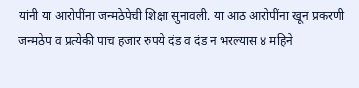यांनी या आरोपींना जन्मठेपेची शिक्षा सुनावली. या आठ आरोपींना खून प्रकरणी जन्मठेप व प्रत्येकी पाच हजार रुपये दंड व दंड न भरल्यास ४ महिने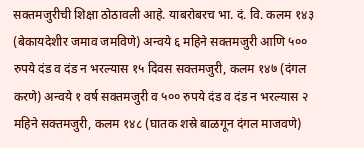सक्तमजुरीची शिक्षा ठोठावली आहे. याबरोबरच भा. दं. वि. कलम १४३ (बेकायदेशीर जमाव जमविणे) अन्वये ६ महिने सक्तमजुरी आणि ५०० रुपये दंड व दंड न भरल्यास १५ दिवस सक्तमजुरी, कलम १४७ (दंगल करणे) अन्वये १ वर्ष सक्तमजुरी व ५०० रुपये दंड व दंड न भरल्यास २ महिने सक्तमजुरी, कलम १४८ (घातक शस्रे बाळगून दंगल माजवणे)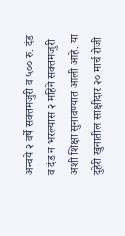अन्वये २ वर्षे सक्तमजुरी व ५०० रु. दंड व दंड न भरल्यास २ महिने सक्तमजुरी अशी शिक्षा सुनावण्यात आली आहे. या दुहेरी खुनातील साक्षीदार २० मार्च रोजी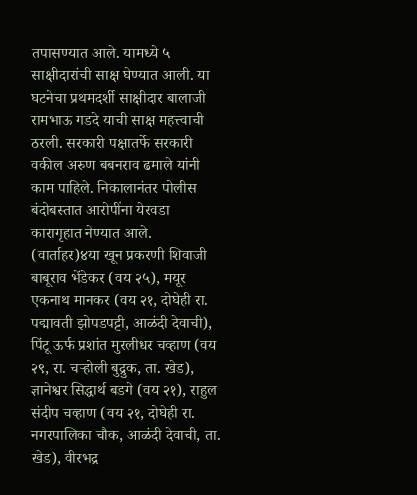तपासण्यात आले. यामध्ये ५ साक्षीदारांची साक्ष घेण्यात आली. या घटनेचा प्रथमदर्शी साक्षीदार बालाजी रामभाऊ गडदे याची साक्ष महत्त्वाची ठरली. सरकारी पक्षातर्फे सरकारी वकील अरुण बबनराव ढमाले यांनी काम पाहिले. निकालानंतर पोलीस बंदोबस्तात आरोपींना येरवडा कारागृहात नेण्यात आले. (वार्ताहर)४या खून प्रकरणी शिवाजी बाबूराव भेंडेकर (वय २५), मयूर एकनाथ मानकर (वय २१, दोघेही रा. पद्मावती झोपडपट्टी, आळंदी देवाची), पिंटू ऊर्फ प्रशांत मुरलीधर चव्हाण (वय २९, रा. चऱ्होली बुद्रुक, ता. खेड), ज्ञानेश्वर सिद्धार्थ बडगे (वय २१), राहुल संदीप चव्हाण (वय २१, दोघेही रा. नगरपालिका चौक, आळंदी देवाची, ता. खेड), वीरभद्र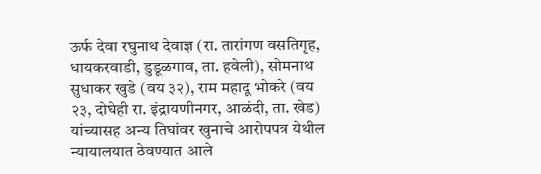ऊर्फ देवा रघुनाथ देवाज्ञ (रा. तारांगण वसतिगृह, धायकरवाडी, डुडूळगाव, ता. हवेली), सोमनाथ सुधाकर खुडे (वय ३२), राम महादू भोकरे (वय २३, दोघेही रा. इंद्रायणीनगर, आळंदी, ता. खेड) यांच्यासह अन्य तिघांवर खुनाचे आरोपपत्र येथील न्यायालयात ठेवण्यात आले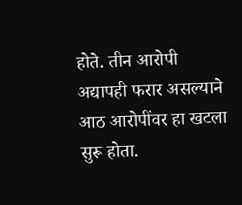होते. तीन आरोपी अद्यापही फरार असल्याने आठ आरोपींवर हा खटला सुरू होता.